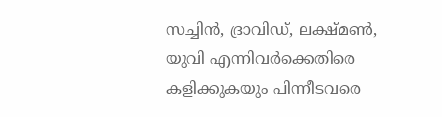സച്ചിന്‍, ദ്രാവിഡ്, ലക്ഷ്മണ്‍, യുവി എന്നിവര്‍ക്കെതിരെ കളിക്കുകയും പിന്നീടവരെ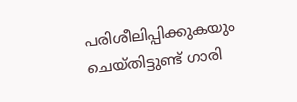പരിശീലിപ്പിക്കുകയും ചെയ്തിട്ടുണ്ട് ഗാരി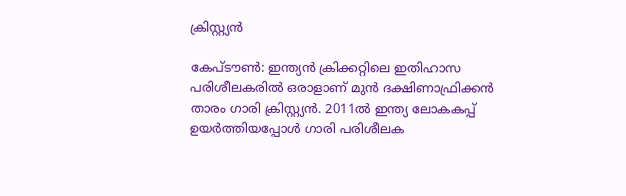ക്രിസ്റ്റ്യന്‍

കേപ്‌ടൗണ്‍: ഇന്ത്യന്‍ ക്രിക്കറ്റിലെ ഇതിഹാസ പരിശീലകരില്‍ ഒരാളാണ് മുന്‍ ദക്ഷിണാഫ്രിക്കന്‍ താരം ഗാരി ക്രിസ്റ്റ്യന്‍. 2011ല്‍ ഇന്ത്യ ലോകകപ്പ് ഉയര്‍ത്തിയപ്പോള്‍ ഗാരി പരിശീലക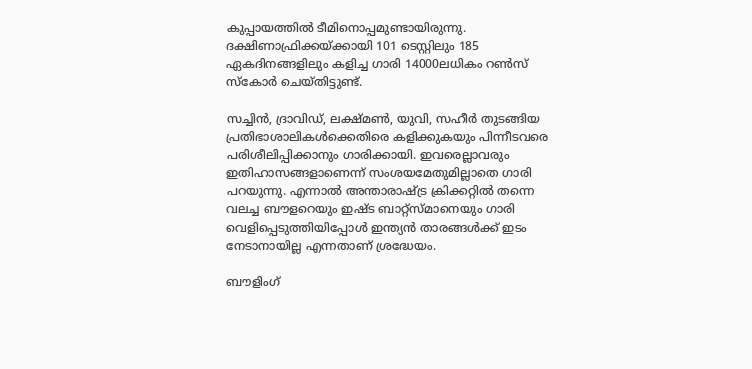കുപ്പായത്തില്‍ ടീമിനൊപ്പമുണ്ടായിരുന്നു. ദക്ഷിണാഫ്രിക്കയ്ക്കായി 101 ടെസ്റ്റിലും 185 ഏകദിനങ്ങളിലും കളിച്ച ഗാരി 14000ലധികം റണ്‍സ് സ്കോര്‍ ചെയ്‌തിട്ടുണ്ട്.

സച്ചിന്‍, ദ്രാവിഡ്, ലക്ഷ്മണ്‍, യുവി, സഹീര്‍ തുടങ്ങിയ പ്രതിഭാശാലികള്‍ക്കെതിരെ കളിക്കുകയും പിന്നീടവരെ പരിശീലിപ്പിക്കാനും ഗാരിക്കായി. ഇവരെല്ലാവരും ഇതിഹാസങ്ങളാണെന്ന് സംശയമേതുമില്ലാതെ ഗാരി പറയുന്നു‍. എന്നാല്‍ അന്താരാഷ്ട്ര ക്രിക്കറ്റില്‍ തന്നെ വലച്ച ബൗളറെയും ഇഷ്ട ബാറ്റ്സ്മാനെയും ഗാരി വെളിപ്പെടുത്തിയിപ്പോള്‍ ഇന്ത്യന്‍ താരങ്ങള്‍ക്ക് ഇടം നേടാനായില്ല എന്നതാണ് ശ്രദ്ധേയം.

ബൗളിംഗ്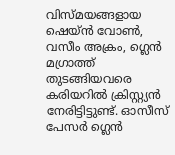വിസ്‌മയങ്ങളായ ഷെയ്ന്‍ വോണ്‍‍, വസീം അക്രം, ഗ്ലെന്‍ മഗ്രാത്ത് തുടങ്ങിയവരെ കരിയറില്‍ ക്രിസ്റ്റ്യന്‍ നേരിട്ടിട്ടുണ്ട്. ഓസീസ് പേസര്‍ ഗ്ലെന്‍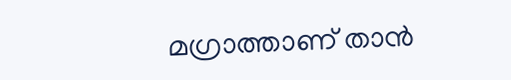മഗ്രാത്താണ് താന്‍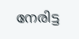നേരിട്ട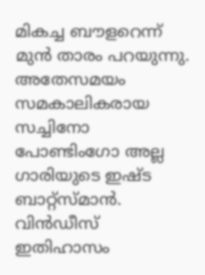മികച്ച ബൗളറെന്ന് മുന്‍ താരം പറയുന്നു. അതേസമയം സമകാലികരായ സച്ചിനോ പോണ്ടിംഗോ അല്ല ഗാരിയുടെ ഇഷ്ട ബാറ്റ്സ്മാന്‍. വിന്‍ഡീസ് ഇതിഹാസം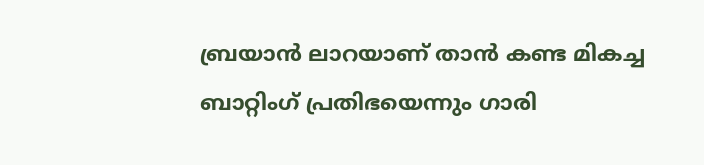ബ്രയാന്‍ ലാറയാണ് താന്‍ കണ്ട മികച്ച ബാറ്റിംഗ് പ്രതിഭയെന്നും ഗാരി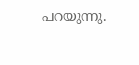പറയുന്നു.